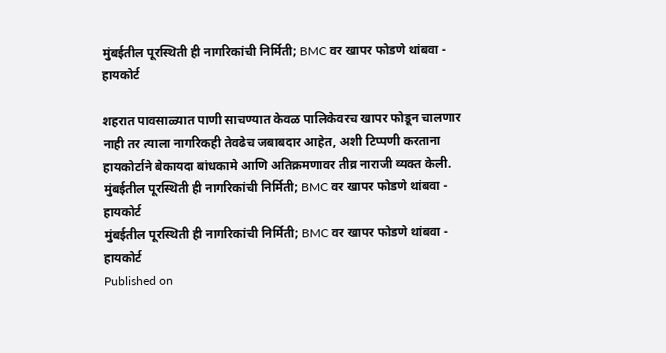मुंबईतील पूरस्थिती ही नागरिकांची निर्मिती; BMC वर खापर फोडणे थांबवा - हायकोर्ट

शहरात पावसाळ्यात पाणी साचण्यात केवळ पालिकेवरच खापर फोडून चालणार नाही तर त्याला नागरिकही तेवढेच जबाबदार आहेत, अशी टिप्पणी करताना हायकोर्टाने बेकायदा बांधकामे आणि अतिक्रमणावर तीव्र नाराजी व्यक्त केली.
मुंबईतील पूरस्थिती ही नागरिकांची निर्मिती; BMC वर खापर फोडणे थांबवा - हायकोर्ट
मुंबईतील पूरस्थिती ही नागरिकांची निर्मिती; BMC वर खापर फोडणे थांबवा - हायकोर्ट
Published on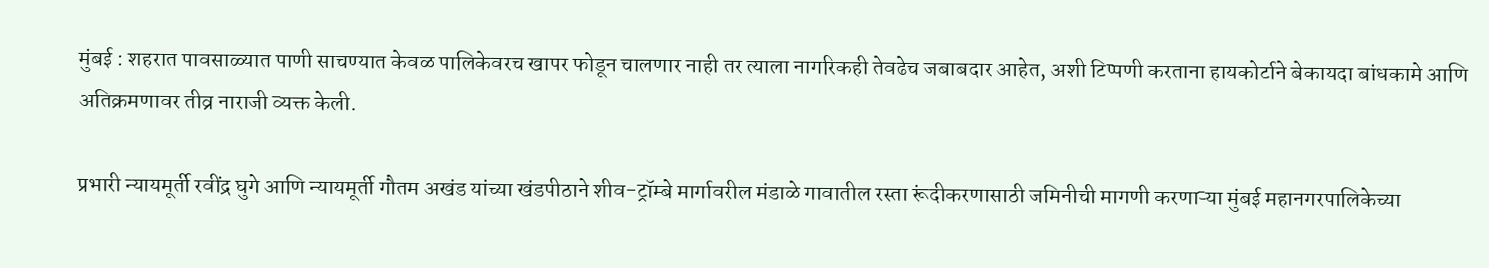मुंबई : शहरात पावसाळ्यात पाणी साचण्यात केवळ पालिकेवरच खापर फोडून चालणार नाही तर त्याला नागरिकही तेवढेच जबाबदार आहेत, अशी टिप्पणी करताना हायकोर्टाने बेकायदा बांधकामे आणि अतिक्रमणावर तीव्र नाराजी व्यक्त केली.

प्रभारी न्यायमूर्ती रवींद्र घुगे आणि न्यायमूर्ती गौतम अखंड यांच्या खंडपीठाने शीव-ट्रॉम्बे मार्गावरील मंडाळे गावातील रस्ता रूंदीकरणासाठी जमिनीची मागणी करणाऱ्या मुंबई महानगरपालिकेच्या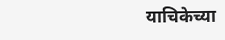याचिकेच्या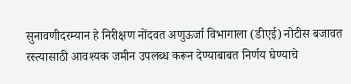सुनावणीदरम्यान हे निरीक्षण नोंदवत अणुऊर्जा विभागाला (डीएई) नोटीस बजावत रस्त्यासाठी आवश्यक जमीन उपलब्ध करून देण्याबाबत निर्णय घेण्याचे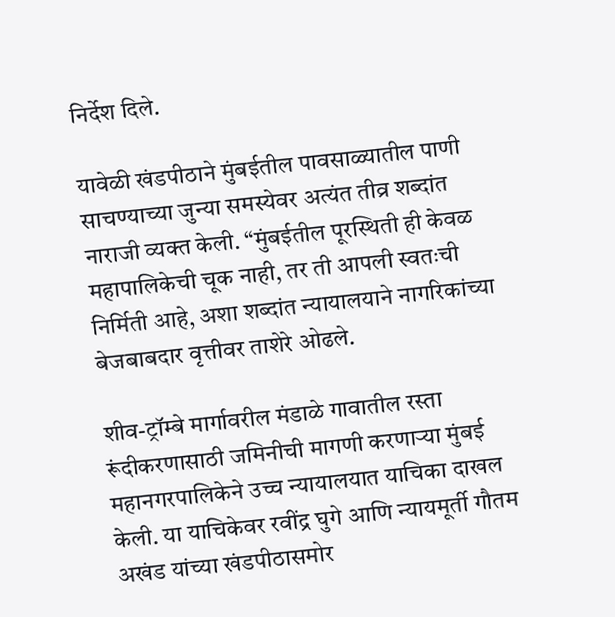निर्देश दिले.

यावेळी खंडपीठाने मुंबईतील पावसाळ्यातील पाणी साचण्याच्या जुन्या समस्येवर अत्यंत तीव्र शब्दांत नाराजी व्यक्त केली. “मुंबईतील पूरस्थिती ही केवळ महापालिकेची चूक नाही, तर ती आपली स्वतःची निर्मिती आहे, अशा शब्दांत न्यायालयाने नागरिकांच्या बेजबाबदार वृत्तीवर ताशेरे ओढले.

शीव-ट्रॉम्बे मार्गावरील मंडाळे गावातील रस्ता रूंदीकरणासाठी जमिनीची मागणी करणाऱ्या मुंबई महानगरपालिकेने उच्च न्यायालयात याचिका दाखल केली. या याचिकेवर रवींद्र घुगे आणि न्यायमूर्ती गौतम अखंड यांच्या खंडपीठासमोर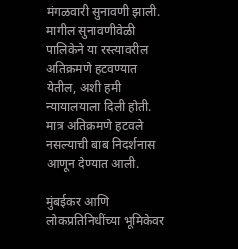मंगळवारी सुनावणी झाली. मागील सुनावणीवेळी पालिकेने या रस्त्यावरील अतिक्रमणे हटवण्यात येतील, अशी हमी न्यायालयाला दिली होती. मात्र अतिक्रमणे हटवले नसल्याची बाब निदर्शनास आणून देण्यात आली.

मुंबईकर आणि लोकप्रतिनिधींच्या भूमिकेवर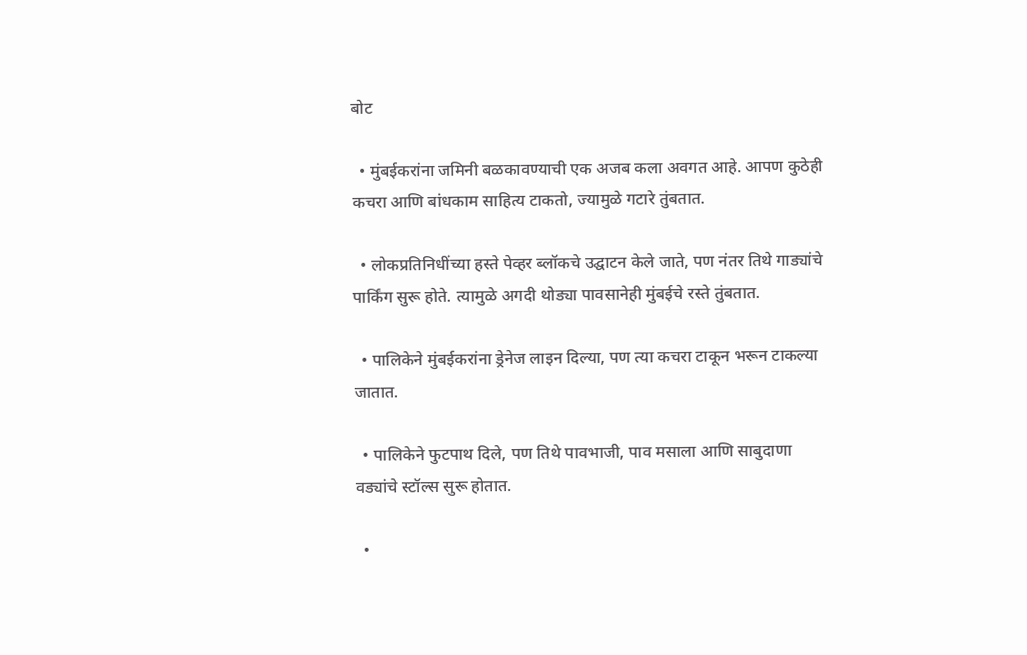बोट

  • मुंबईकरांना जमिनी बळकावण्याची एक अजब कला अवगत आहे. आपण कुठेही कचरा आणि बांधकाम साहित्य टाकतो, ज्यामुळे गटारे तुंबतात.

  • लोकप्रतिनिधींच्या हस्ते पेव्हर ब्लॉकचे उद्घाटन केले जाते, पण नंतर तिथे गाड्यांचे पार्किंग सुरू होते. त्यामुळे अगदी थोड्या पावसानेही मुंबईचे रस्ते तुंबतात.

  • पालिकेने मुंबईकरांना ड्रेनेज लाइन दिल्या, पण त्या कचरा टाकून भरून टाकल्या जातात.

  • पालिकेने फुटपाथ दिले, पण तिथे पावभाजी, पाव मसाला आणि साबुदाणा वड्यांचे स्टॉल्स सुरू होतात.

  •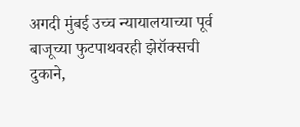अगदी मुंबई उच्च न्यायालयाच्या पूर्व बाजूच्या फुटपाथवरही झेरॉक्सची दुकाने,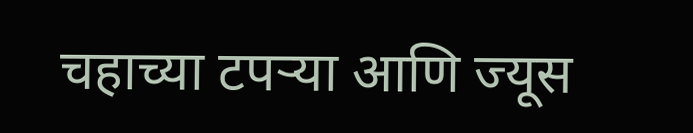चहाच्या टपऱ्या आणि ज्यूस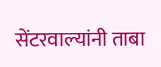सेंटरवाल्यांनी ताबा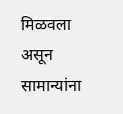मिळवला असून सामान्यांना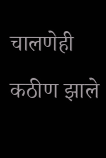चालणेही कठीण झाले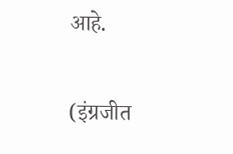आहे.

(इंग्रजीत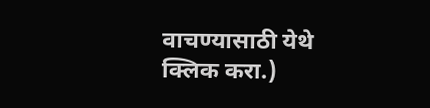वाचण्यासाठी येथे क्लिक करा.)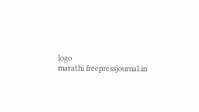logo
marathi.freepressjournal.in